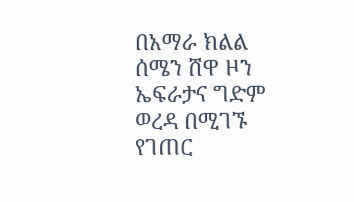በአማራ ክልል ሰሜን ሸዋ ዞን ኤፍራታና ግድም ወረዳ በሚገኙ የገጠር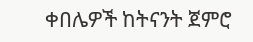ቀበሌዎች ከትናንት ጀምሮ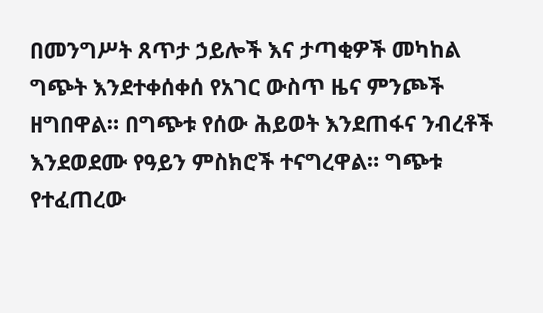በመንግሥት ጸጥታ ኃይሎች እና ታጣቂዎች መካከል ግጭት እንደተቀሰቀሰ የአገር ውስጥ ዜና ምንጮች ዘግበዋል። በግጭቱ የሰው ሕይወት እንደጠፋና ንብረቶች እንደወደሙ የዓይን ምስክሮች ተናግረዋል። ግጭቱ የተፈጠረው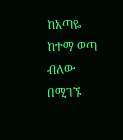ከአጣዬ ከተማ ወጣ ብለው በሚገኙ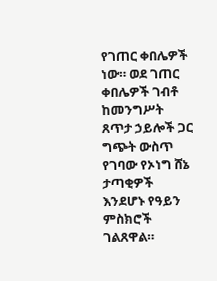የገጠር ቀበሌዎች ነው። ወደ ገጠር ቀበሌዎች ገብቶ ከመንግሥት ጸጥታ ኃይሎች ጋር ግጭት ውስጥ የገባው የኦነግ ሸኔ ታጣቂዎች እንደሆኑ የዓይን ምስክሮች ገልጸዋል።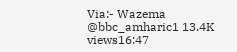Via:- Wazema @bbc_amharic1 13.4K views16:47